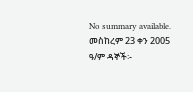No summary available.
መስከረም 23 ቀን 2005 ዓ/ም ዳኞች፡-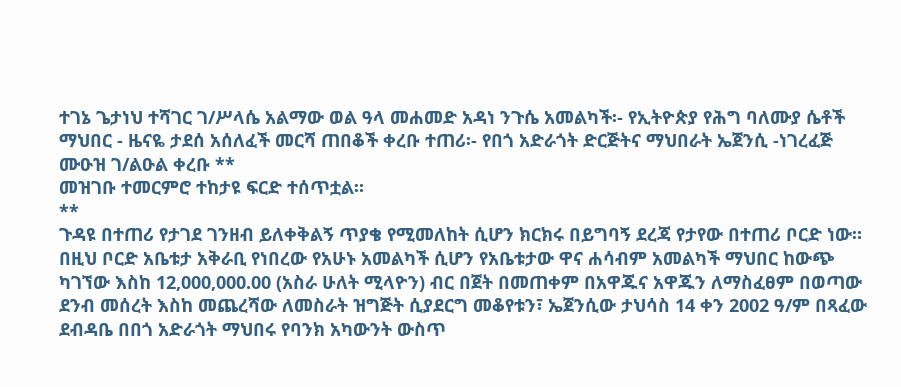ተገኔ ጌታነህ ተሻገር ገ/ሥላሴ አልማው ወል ዓላ መሐመድ አዳነ ንጉሴ አመልካች፡- የኢትዮጵያ የሕግ ባለሙያ ሴቶች ማህበር - ዜናዬ ታደሰ አሰለፈች መርሻ ጠበቆች ቀረቡ ተጠሪ፡- የበጎ አድራጎት ድርጅትና ማህበራት ኤጀንሲ -ነገረፈጅ ሙዑዝ ገ/ልዑል ቀረቡ **
መዝገቡ ተመርምሮ ተከታዩ ፍርድ ተሰጥቷል።
**
ጉዳዩ በተጠሪ የታገደ ገንዘብ ይለቀቅልኝ ጥያቄ የሚመለከት ሲሆን ክርክሩ በይግባኝ ደረጃ የታየው በተጠሪ ቦርድ ነው።
በዚህ ቦርድ አቤቱታ አቅራቢ የነበረው የአሁኑ አመልካች ሲሆን የአቤቱታው ዋና ሐሳብም አመልካች ማህበር ከውጭ ካገኘው እስከ 12,000,000.00 (አስራ ሁለት ሚላዮን) ብር በጀት በመጠቀም በአዋጁና አዋጁን ለማስፈፀም በወጣው ደንብ መሰረት እስከ መጨረሻው ለመስራት ዝግጅት ሲያደርግ መቆየቱን፣ ኤጀንሲው ታህሳስ 14 ቀን 2002 ዓ/ም በጻፈው ደብዳቤ በበጎ አድራጎት ማህበሩ የባንክ አካውንት ውስጥ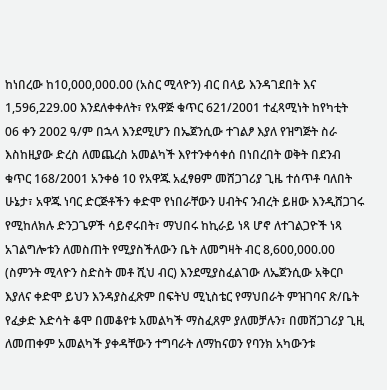ከነበረው ከ10,000,000.00 (አስር ሚላዮን) ብር በላይ እንዳገደበት እና 1,596,229.00 እንደለቀቀለት፣ የአዋጅ ቁጥር 621/2001 ተፈጻሚነት ከየካቲት 06 ቀን 2002 ዓ/ም በኋላ እንደሚሆን በኤጀንሲው ተገልፆ እያለ የዝግጅት ስራ እስከዚያው ድረስ ለመጨረስ አመልካች እየተንቀሳቀሰ በነበረበት ወቅት በደንብ ቁጥር 168/2001 አንቀፅ 10 የአዋጁ አፈፃፀም መሸጋገሪያ ጊዜ ተሰጥቶ ባለበት ሁኔታ፣ አዋጁ ነባር ድርጅቶችን ቀድሞ የነበራቸውን ሀብትና ንብረት ይዘው እንዲሸጋገሩ የሚከለክሉ ድንጋጌዎች ሳይኖሩበት፣ ማህበሩ ከኪራይ ነጻ ሆኖ ለተገልጋዮች ነጻ አገልግሎቱን ለመስጠት የሚያስችለውን ቤት ለመግዛት ብር 8,600,000.00 (ስምንት ሚላዮን ስድስት መቶ ሺህ ብር) እንደሚያስፈልገው ለኤጀንሲው አቅርቦ እያለና ቀድሞ ይህን እንዳያስፈጽም በፍትህ ሚኒስቴር የማህበራት ምዝገባና ጽ/ቤት የፈቃድ እድሳት ቆሞ በመቆየቱ አመልካች ማስፈጸም ያለመቻሉን፣ በመሸጋገሪያ ጊዚ ለመጠቀም አመልካች ያቀዳቸውን ተግባራት ለማከናወን የባንክ አካውንቱ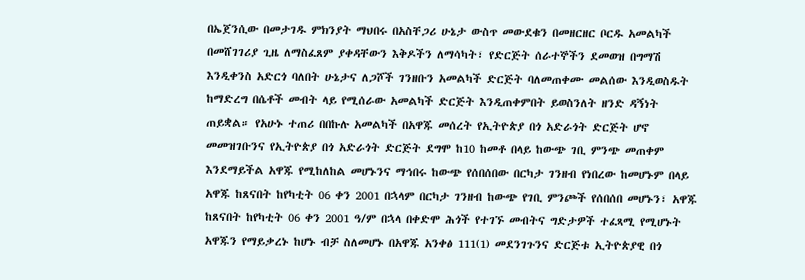በኤጀንሲው በመታገዱ ምክንያት ማህበሩ በአስቸጋሪ ሁኔታ ውስጥ መውደቁን በመዘርዘር ቦርዱ አመልካች በመሸገገሪያ ጊዜ ለማስፈጸም ያቀዳቸውን እቅዶችን ለማሳካት፣ የድርጅት ሰራተኞችን ደመወዝ በግማሽ እንዲቀንስ አድርጎ ባለበት ሁኔታና ለጋሾች ገንዘቡን አመልካች ድርጅት ባለመጠቀሙ መልሰው እንዲወስዱት ከማድረግ በሴቶች መብት ላይ የሚሰራው አመልካች ድርጅት እንዲጠቀምበት ይወስንለት ዘንድ ዳኝነት ጠይቋል። የአሁኑ ተጠሪ በበኩሉ አመልካች በአዋጁ መሰረት የኢትዮጵያ በጎ አድራጎት ድርጅት ሆኖ መመዝገቡንና የኢትዮጵያ በጎ አድራጎት ድርጅት ደግሞ ከ10 ከመቶ በላይ ከውጭ ገቢ ምንጭ መጠቀም እንደማይችል አዋጁ የሚከለከል መሆኑንና ማኅበሩ ከውጭ የሰበሰበው በርካታ ገንዘብ የነበረው ከመሆኑም በላይ አዋጁ ከጸናበት ከየካቲት 06 ቀን 2001 በኋላም በርካታ ገንዘብ ከውጭ የገቢ ምንጮች የሰበሰበ መሆኑን፣ አዋጁ ከጸናበት ከየካቲት 06 ቀን 2001 ዓ/ም በኋላ በቀድሞ ሕጎች የተገኙ መብትና ግድታዎች ተፈጻሚ የሚሆኑት አዋጁን የማይቃረኑ ከሆኑ ብቻ ስለመሆኑ በአዋጁ አንቀፅ 111(1) መደንገጉንና ድርጅቱ ኢትዮጵያዊ በጎ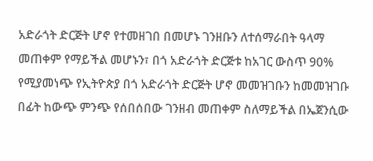አድራጎት ድርጅት ሆኖ የተመዘገበ በመሆኑ ገንዘቡን ለተሰማራበት ዓላማ መጠቀም የማይችል መሆኑን፣ በጎ አድራጎት ድርጅቱ ከአገር ውስጥ 90% የሚያመነጭ የኢትዮጵያ በጎ አድራጎት ድርጅት ሆኖ መመዝገቡን ከመመዝገቡ በፊት ከውጭ ምንጭ የሰበሰበው ገንዘብ መጠቀም ስለማይችል በኤጀንሲው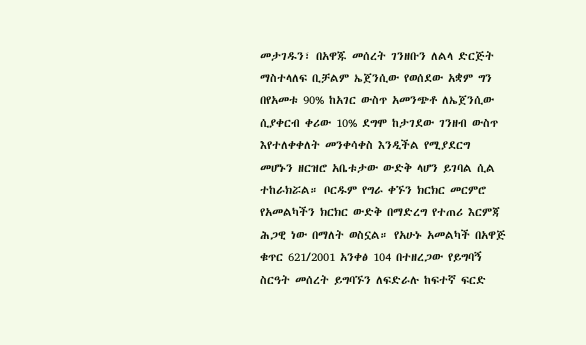መታገዱን፣ በአዋጁ መሰረት ገንዘቡን ለልላ ድርጅት ማስተላለፍ ቢቻልም ኤጀንሲው የወሰደው አቋም ግን በየአመቱ 90% ከአገር ውስጥ አመንጭቶ ለኤጀንሲው ሲያቀርብ ቀሪው 10% ደግሞ ከታገደው ገንዘብ ውስጥ እየተለቀቀለት መንቀሳቀስ እንዲችል የሚያደርግ መሆኑን ዘርዝሮ አቤቱታው ውድቅ ላሆን ይገባል ሲል ተከራክሯል። ቦርዱም የግራ ቀኙን ክርክር መርምሮ የአመልካችን ክርክር ውድቅ በማድረግ የተጠሪ እርምጃ ሕጋዊ ነው በማለት ወስኗል። የአሁኑ አመልካች በአዋጅ ቁጥር 621/2001 አንቀፅ 104 በተዘረጋው የይግባኝ ስርዓት መሰረት ይግባኙን ለፍድራሉ ከፍተኛ ፍርድ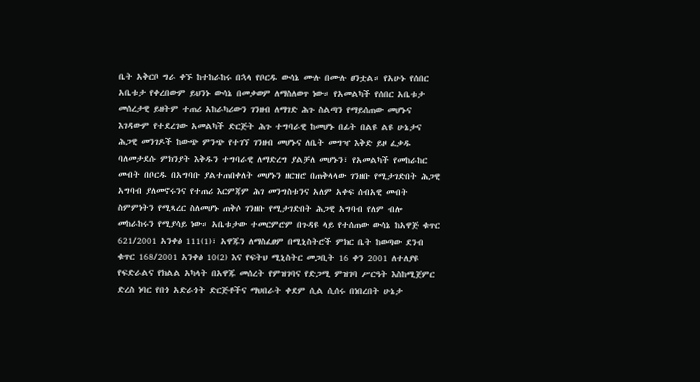ቤት አቅርቦ ግራ ቀኙ ከተከራከሩ በኋላ የቦርዱ ውሳኔ ሙሉ በሙሉ ፀንቷል። የአሁኑ የሰበር አቤቱታ የቀረበውም ይህንኑ ውሳኔ በመቃወም ለማስለወጥ ነው። የአመልካች የሰበር አቤቱታ መሰረታዊ ይዘትም ተጠሪ አከራካሪውን ገንዘብ ለማገድ ሕጉ ስልጣን የማይሰጠው መሆኑና እገዳውም የተደረገው አመልካች ድርጅት ሕጉ ተግባራዊ ከመሆኑ በፊት በልዩ ልዩ ሁኔታና ሕጋዊ መንገዶች ከውጭ ምንጭ የተገኘ ገንዘብ መሆኑና ለቤት መግዣ እቅድ ይዞ ፈቃዱ ባለመታደሱ ምክንያት እቅዱን ተግባራዊ ለማድረግ ያልቻለ መሆኑን፣ የአመልካች የመከራከር መብት በቦርዱ በአግባቡ ያልተጠበቀለት መሆኑን ዘርዝሮ በጠቅላላው ገንዘቡ የሚታገድበት ሕጋዊ አግባብ ያለመኖሩንና የተጠሪ እርምጃም ሕገ መንግስቱንና አለም አቀፍ ሰብአዊ መብት ስምምነትን የሚጻረር ስለመሆኑ ጠቅሶ ገንዘቡ የሚታገድበት ሕጋዊ አግባብ የለም ብሎ መከራከሩን የሚያሳይ ነው። አቤቱታው ተመርምሮም በጉዳዩ ላይ የተሰጠው ውሳኔ ከአዋጅ ቁጥር 621/2001 አንቀፅ 111(1)፣ አዋጁን ለማስፈፀም በሚኒስትሮች ምክር ቤት ከወጣው ደንብ ቁጥር 168/2001 አንቀፅ 10(2) እና የፍትህ ሚኒስትር መጋቢት 16 ቀን 2001 ለተለያዩ የፍድራልና የክልል አካላት በአዋጁ መሰረት የምዝገባና የድጋሚ ምዝገባ ሥርዓት እስከሚጀምር ድረስ ነባር የበጎ አድራጎት ድርጅቶችና ማህበራት ቀደም ሲል ሲሰሩ በነበረበት ሁኔታ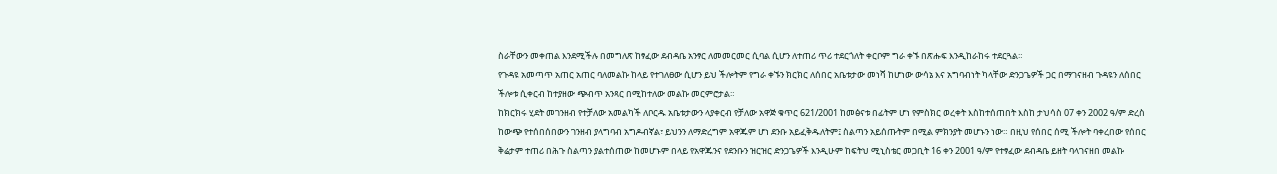ስራቸውን መቀጠል እንደሚችሉ በመግለጽ ከፃፈው ደብዳቤ አንፃር ለመመርመር ሲባል ሲሆን ለተጠሪ ጥሪ ተደርጎለት ቀርቦም ግራ ቀኙ በጽሑፍ እንዲከራከሩ ተደርጓል።
የጉዳዩ አመጣጥ አጠር አጠር ባለመልኩ ከላይ የተገለፀው ሲሆን ይህ ችሎትም የግራ ቀኙን ክርክር ለሰበር አቤቱታው መነሻ ከሆነው ውሳኔ እና አግባብነት ካላቸው ድንጋጌዎች ጋር በማገናዘብ ጉዳዩን ለሰበር ችሎቱ ሲቀርብ ከተያዘው ጭብጥ አንጻር በሚከተለው መልኩ መርምሮታል።
ከክርክሩ ሂደት መገንዘብ የተቻለው አመልካች ለቦርዱ አቤቱታውን ላያቀርብ የቻለው አዋጅ ቁጥር 621/2001 ከመፅናቱ በፊትም ሆነ የምስክር ወረቀት እስከተሰጠበት እስከ ታህሳስ 07 ቀን 2002 ዓ/ም ድረስ ከውጭ የተሰበሰበውን ገንዘብ ያላግባብ አግዶብኛል፣ ይህንን ለማድረግም አዋጁም ሆነ ደንቡ አይፈቅዱለትም፤ ስልጣን አይሰጡትም በሚል ምክንያት መሆኑን ነው። በዚህ የሰበር ሰሚ ችሎት ባቀረበው የሰበር ቅሬታም ተጠሪ በሕጉ ስልጣን ያልተሰጠው ከመሆኑም በላይ የአዋጁንና የደንቡን ዝርዝር ድንጋጌዎች እንዲሁም ከፍትህ ሚኒስቴር መጋቢት 16 ቀን 2001 ዓ/ም የተፃፈው ደብዳቤ ይዘት ባላገናዘበ መልኩ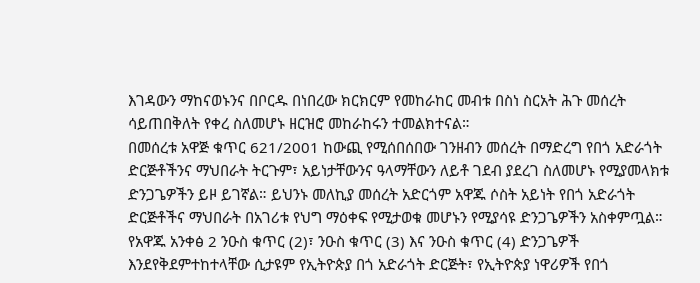እገዳውን ማከናወኑንና በቦርዱ በነበረው ክርክርም የመከራከር መብቱ በስነ ስርአት ሕጉ መሰረት ሳይጠበቅለት የቀረ ስለመሆኑ ዘርዝሮ መከራከሩን ተመልክተናል።
በመሰረቱ አዋጅ ቁጥር 621/2001 ከውጪ የሚሰበሰበው ገንዘብን መሰረት በማድረግ የበጎ አድራጎት ድርጅቶችንና ማህበራት ትርጉም፣ አይነታቸውንና ዓላማቸውን ለይቶ ገደብ ያደረገ ስለመሆኑ የሚያመላክቱ ድንጋጌዎችን ይዞ ይገኛል። ይህንኑ መለኪያ መሰረት አድርጎም አዋጁ ሶስት አይነት የበጎ አድራጎት ድርጅቶችና ማህበራት በአገሪቱ የህግ ማዕቀፍ የሚታወቁ መሆኑን የሚያሳዩ ድንጋጌዎችን አስቀምጧል። የአዋጁ አንቀፅ 2 ንዑስ ቁጥር (2)፣ ንዑስ ቁጥር (3) እና ንዑስ ቁጥር (4) ድንጋጌዎች እንደየቅደምተከተላቸው ሲታዩም የኢትዮጵያ በጎ አድራጎት ድርጅት፣ የኢትዮጵያ ነዋሪዎች የበጎ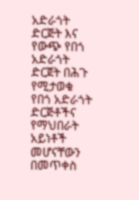አድራጎት ድርጅት እና የውጭ የበጎ አድራጎት ድርጀት በሕጉ የሚታወቁ የበጎ አድራጎት ድርጅቶችና የማህበራት አይነቶች መሆናቸውን በመጥቀስ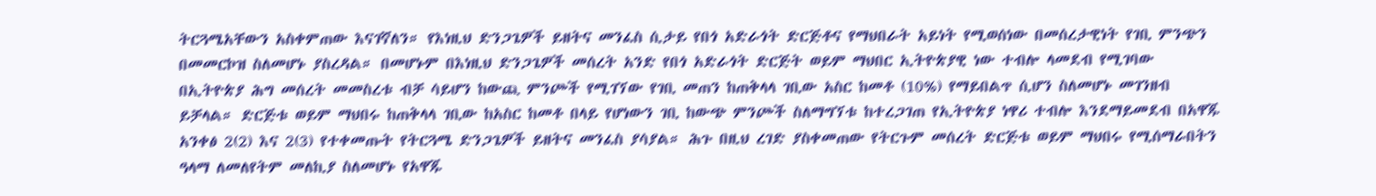ትርጓሜአቸውን አስቀምጠው እናገኛለን። የእነዚህ ድንጋጌዎች ይዘትና መንፈስ ሲታይ የበጎ አድራጎት ድርጅቶና የማህበራት አይነት የሚወሰነው በመሰረታዊነት የገቢ ምንጭን በመመርኮዝ ስለመሆኑ ያስረዳል። በመሆኑም በእነዚህ ድንጋጌዎች መሰረት አንድ የበጎ አድራጎት ድርጅት ወይም ማህበር ኢትዮጵያዊ ነው ተብሎ ላመደብ የሚገባው በኢትዮጵያ ሕግ መሰረት መመስረቱ ብቻ ሳይሆን ከውጪ ምንጮች የሚገኘው የገቢ መጠን ከጠቅላላ ገቢው አስር ከመቶ (10%) የማይበልጥ ሲሆን ስለመሆኑ መገንዘብ ይቻላል። ድርጅቱ ወይም ማህበሩ ከጠቅላላ ገቢው ከአስር ከመቶ በላይ የሆነውን ገቢ ከውጭ ምንጮች ስለማግኘቱ ከተረጋገጠ የኢትዮጵያ ነዋሪ ተብሎ እንደማይመደብ በአዋጁ አንቀፅ 2(2) እና 2(3) የተቀመጡት የትርጓሜ ድንጋጌዎች ይዘትና መንፈስ ያሳያል። ሕጉ በዚህ ረገድ ያስቀመጠው የትርጉም መሰረት ድርጅቱ ወይም ማህበሩ የሚሰማራበትን ዓላማ ለመለየትም መለኪያ ስለመሆኑ የአዋጁ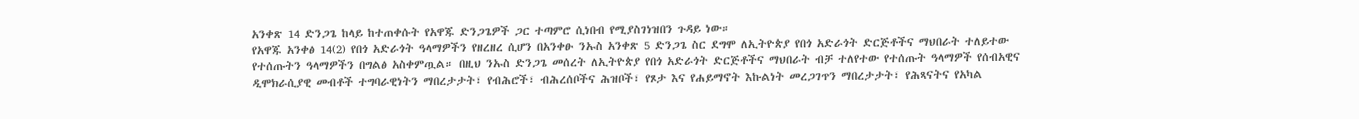አንቀጽ 14 ድንጋጌ ከላይ ከተጠቀሱት የአዋጁ ድንጋጌዎች ጋር ተጣምሮ ሲነበብ የሚያስገነዝበን ጉዳይ ነው።
የአዋጁ አንቀፅ 14(2) የበጎ አድራጎት ዓላማዎችን የዘረዘረ ሲሆን በአንቀፁ ንኡስ አንቀጽ 5 ድንጋጌ ስር ደግሞ ለኢትዮጵያ የበጎ አድራጎት ድርጅቶችና ማህበራት ተለይተው የተሰጡትን ዓላማዎችን በግልፅ አስቀምጧል። በዚህ ንኡስ ድንጋጌ መሰረት ለኢትዮጵያ የበጎ አድራጎት ድርጅቶችና ማህበራት ብቻ ተለየተው የተሰጡት ዓላማዎች የሰብአዊና ዲሞክራሲያዊ መብቶች ተግባራዊነትን ማበረታታት፣ የብሕሮች፣ ብሕረሰቦችና ሕዝቦች፣ የጾታ እና የሐይማኖት እኩልነት መረጋገጥን ማበረታታት፣ የሕጻናትና የአካል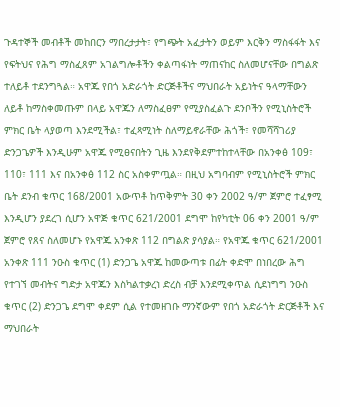ጉዳተኞች መብቶች መከበርን ማበረታታት፣ የግጭት አፈታትን ወይም እርቅን ማስፋፋት እና የፍትህና የሕግ ማስፈጸም አገልግሎቶችን ቀልጣፋነት ማጠናከር ስለመሆናቸው በግልጽ ተለይቶ ተደንግጓል። አዋጁ የበጎ አድራጎት ድርጅቶችና ማህበራት አይነትና ዓላማቸውን ለይቶ ከማስቀመጡም በላይ አዋጁን ለማስፈፀም የሚያስፈልጉ ደንቦችን የሚኒስትሮች ምክር ቤት ላያወጣ እንደሚችል፣ ተፈጻሚነት ስለማይኖራቸው ሕጎች፣ የመሻሻገሪያ ድንጋጌዎች እንዲሁም አዋጁ የሚፀናበትን ጊዜ እንደየቅደምተከተላቸው በአንቀፅ 109፣ 110፣ 111 እና በአንቀፅ 112 ስር አስቀምጧል። በዚህ አግባብም የሚኒስትሮች ምክር ቤት ደንብ ቁጥር 168/2001 አውጥቶ ከጥቅምት 30 ቀን 2002 ዓ/ም ጀምሮ ተፈፃሚ እንዲሆን ያደረገ ሲሆን አዋጅ ቁጥር 621/2001 ደግሞ ከየካቲት 06 ቀን 2001 ዓ/ም ጀምሮ የጸና ስለመሆኑ የአዋጁ አንቀጽ 112 በግልጽ ያሳያል። የአዋጁ ቁጥር 621/2001 አንቀጽ 111 ንዑስ ቁጥር (1) ድንጋጌ አዋጁ ከመውጣቱ በፊት ቀድሞ በነበረው ሕግ የተገኘ መብትና ግድታ አዋጁን እስካልተቃረነ ድረስ ብቻ እንደሚቀጥል ሲደነግግ ንዑስ ቁጥር (2) ድንጋጌ ደግሞ ቀደም ሲል የተመዘገቡ ማንኛውም የበጎ አድራጎት ድርጅቶች እና ማህበራት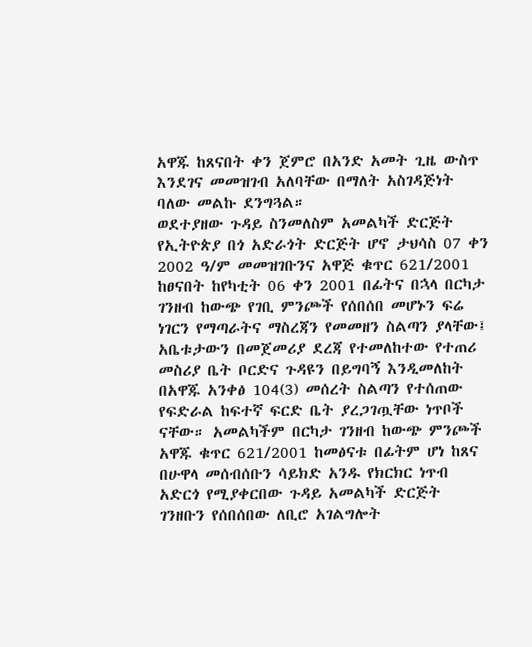አዋጁ ከጸናበት ቀን ጀምሮ በአንድ አመት ጊዜ ውስጥ እንደገና መመዝገብ አለባቸው በማለት አስገዳጅነት ባለው መልኩ ደንግጓል።
ወደተያዘው ጉዳይ ስንመለስም አመልካች ድርጅት የኢትዮጵያ በጎ አድራጎት ድርጅት ሆኖ ታህሳስ 07 ቀን 2002 ዓ/ም መመዝገቡንና አዋጅ ቁጥር 621/2001 ከፀናበት ከየካቲት 06 ቀን 2001 በፊትና በኋላ በርካታ ገንዘብ ከውጭ የገቢ ምንጮች የሰበሰበ መሆኑን ፍሬ ነገርን የማጣራትና ማስረጃን የመመዘን ስልጣን ያላቸው፤ አቤቱታውን በመጀመሪያ ደረጃ የተመለከተው የተጠሪ መስሪያ ቤት ቦርድና ጉዳዩን በይግባኝ እንዲመለከት በአዋጁ አንቀፅ 104(3) መሰረት ስልጣን የተሰጠው የፍድራል ከፍተኛ ፍርድ ቤት ያረጋገጧቸው ነጥቦች ናቸው። አመልካችም በርካታ ገንዘብ ከውጭ ምንጮች አዋጁ ቁጥር 621/2001 ከመፅናቱ በፊትም ሆነ ከጸና በሁዋላ መሰብሰቡን ሳይክድ አንዱ የክርክር ነጥብ አድርጎ የሚያቀርበው ጉዳይ አመልካች ድርጅት ገንዘቡን የሰበሰበው ለቢሮ አገልግሎት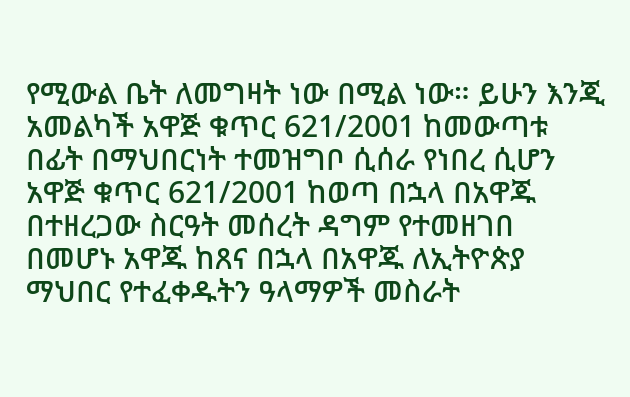የሚውል ቤት ለመግዛት ነው በሚል ነው። ይሁን እንጂ አመልካች አዋጅ ቁጥር 621/2001 ከመውጣቱ በፊት በማህበርነት ተመዝግቦ ሲሰራ የነበረ ሲሆን አዋጅ ቁጥር 621/2001 ከወጣ በኋላ በአዋጁ በተዘረጋው ስርዓት መሰረት ዳግም የተመዘገበ በመሆኑ አዋጁ ከጸና በኋላ በአዋጁ ለኢትዮጵያ ማህበር የተፈቀዱትን ዓላማዎች መስራት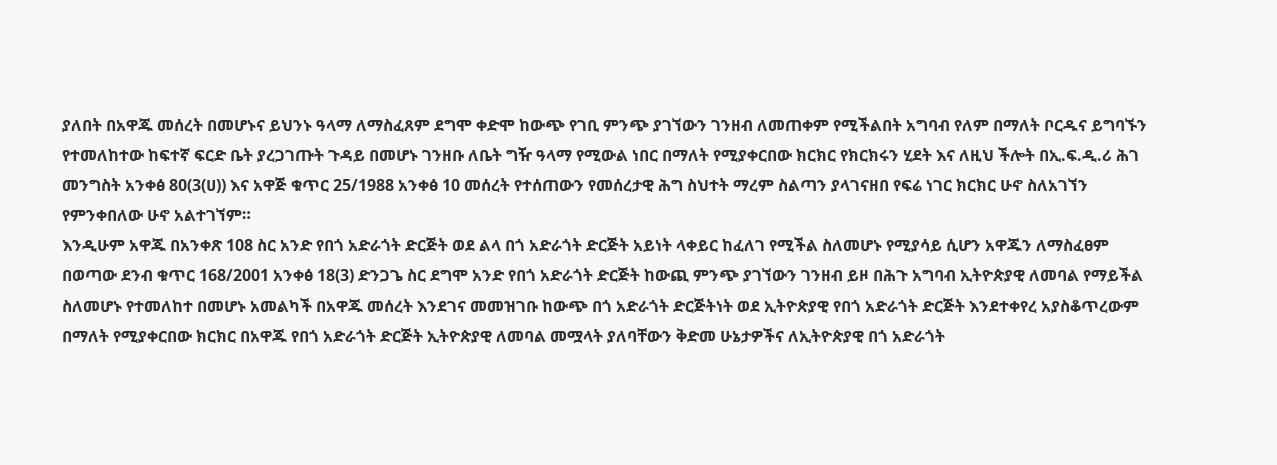ያለበት በአዋጁ መሰረት በመሆኑና ይህንኑ ዓላማ ለማስፈጸም ደግሞ ቀድሞ ከውጭ የገቢ ምንጭ ያገኘውን ገንዘብ ለመጠቀም የሚችልበት አግባብ የለም በማለት ቦርዱና ይግባኙን የተመለከተው ከፍተኛ ፍርድ ቤት ያረጋገጡት ጉዳይ በመሆኑ ገንዘቡ ለቤት ግዥ ዓላማ የሚውል ነበር በማለት የሚያቀርበው ክርክር የክርክሩን ሂደት እና ለዚህ ችሎት በኢ.ፍ.ዲ.ሪ ሕገ መንግስት አንቀፅ 80(3(ሀ)) እና አዋጅ ቁጥር 25/1988 አንቀፅ 10 መሰረት የተሰጠውን የመሰረታዊ ሕግ ስህተት ማረም ስልጣን ያላገናዘበ የፍሬ ነገር ክርክር ሁኖ ስለአገኘን የምንቀበለው ሁኖ አልተገኘም።
እንዲሁም አዋጁ በአንቀጽ 108 ስር አንድ የበጎ አድራጎት ድርጅት ወደ ልላ በጎ አድራጎት ድርጅት አይነት ላቀይር ከፈለገ የሚችል ስለመሆኑ የሚያሳይ ሲሆን አዋጁን ለማስፈፀም በወጣው ደንብ ቁጥር 168/2001 አንቀፅ 18(3) ድንጋጌ ስር ደግሞ አንድ የበጎ አድራጎት ድርጅት ከውጪ ምንጭ ያገኘውን ገንዘብ ይዞ በሕጉ አግባብ ኢትዮጵያዊ ለመባል የማይችል ስለመሆኑ የተመለከተ በመሆኑ አመልካች በአዋጁ መሰረት እንደገና መመዝገቡ ከውጭ በጎ አድራጎት ድርጅትነት ወደ ኢትዮጵያዊ የበጎ አድራጎት ድርጅት እንደተቀየረ አያስቆጥረውም በማለት የሚያቀርበው ክርክር በአዋጁ የበጎ አድራጎት ድርጅት ኢትዮጵያዊ ለመባል መሟላት ያለባቸውን ቅድመ ሁኔታዎችና ለኢትዮጵያዊ በጎ አድራጎት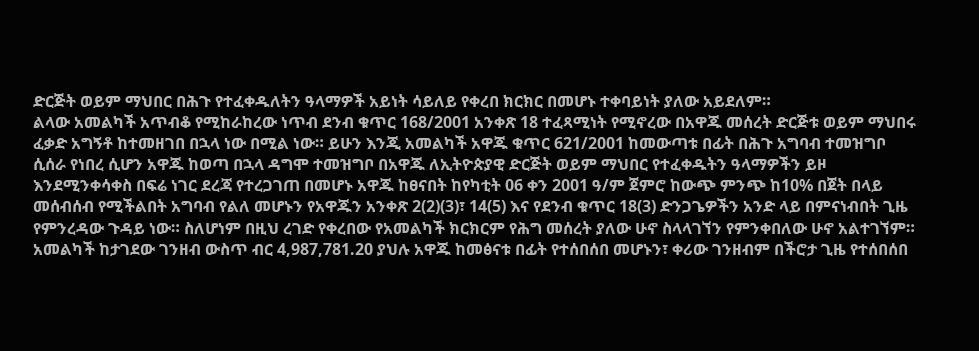ድርጅት ወይም ማህበር በሕጉ የተፈቀዱለትን ዓላማዎች አይነት ሳይለይ የቀረበ ክርክር በመሆኑ ተቀባይነት ያለው አይደለም።
ልላው አመልካች አጥብቆ የሚከራከረው ነጥብ ደንብ ቁጥር 168/2001 አንቀጽ 18 ተፈጻሚነት የሚኖረው በአዋጁ መሰረት ድርጅቱ ወይም ማህበሩ ፈቃድ አግኝቶ ከተመዘገበ በኋላ ነው በሚል ነው። ይሁን እንጂ አመልካች አዋጁ ቁጥር 621/2001 ከመውጣቱ በፊት በሕጉ አግባብ ተመዝግቦ ሲሰራ የነበረ ሲሆን አዋጁ ከወጣ በኋላ ዳግሞ ተመዝግቦ በአዋጁ ለኢትዮጵያዊ ድርጅት ወይም ማህበር የተፈቀዱትን ዓላማዎችን ይዞ እንደሚንቀሳቀስ በፍሬ ነገር ደረጃ የተረጋገጠ በመሆኑ አዋጁ ከፀናበት ከየካቲት 06 ቀን 2001 ዓ/ም ጀምሮ ከውጭ ምንጭ ከ10% በጀት በላይ መሰብሰብ የሚችልበት አግባብ የልለ መሆኑን የአዋጁን አንቀጽ 2(2)(3)፣ 14(5) እና የደንብ ቁጥር 18(3) ድንጋጌዎችን አንድ ላይ በምናነብበት ጊዜ የምንረዳው ጉዳይ ነው። ስለሆነም በዚህ ረገድ የቀረበው የአመልካች ክርክርም የሕግ መሰረት ያለው ሁኖ ስላላገኘን የምንቀበለው ሁኖ አልተገኘም።
አመልካች ከታገደው ገንዘብ ውስጥ ብር 4,987,781.20 ያህሉ አዋጁ ከመፅናቱ በፊት የተሰበሰበ መሆኑን፣ ቀሪው ገንዘብም በችሮታ ጊዜ የተሰበሰበ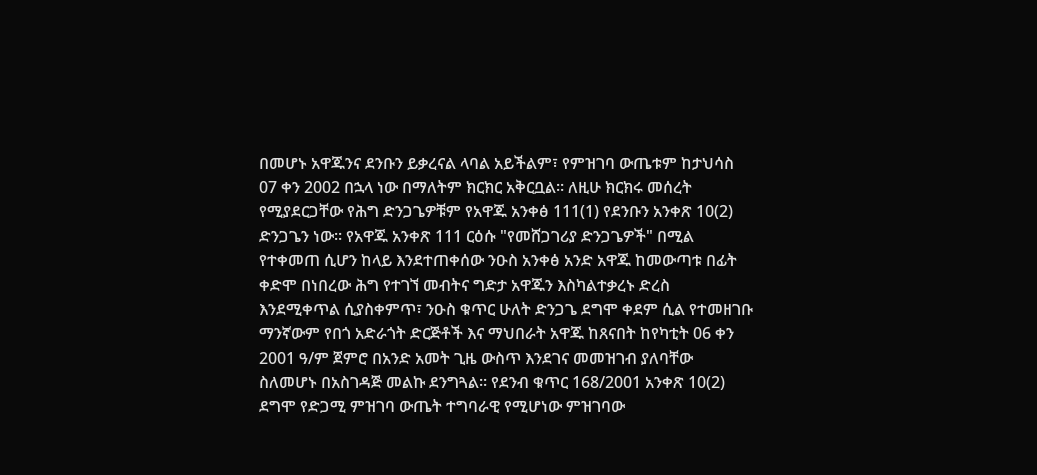በመሆኑ አዋጁንና ደንቡን ይቃረናል ላባል አይችልም፣ የምዝገባ ውጤቱም ከታህሳስ 07 ቀን 2002 በኋላ ነው በማለትም ክርክር አቅርቧል። ለዚሁ ክርክሩ መሰረት የሚያደርጋቸው የሕግ ድንጋጌዎቹም የአዋጁ አንቀፅ 111(1) የደንቡን አንቀጽ 10(2) ድንጋጌን ነው። የአዋጁ አንቀጽ 111 ርዕሱ "የመሸጋገሪያ ድንጋጌዎች" በሚል የተቀመጠ ሲሆን ከላይ እንደተጠቀሰው ንዑስ አንቀፅ አንድ አዋጁ ከመውጣቱ በፊት ቀድሞ በነበረው ሕግ የተገኘ መብትና ግድታ አዋጁን እስካልተቃረኑ ድረስ እንደሚቀጥል ሲያስቀምጥ፣ ንዑስ ቁጥር ሁለት ድንጋጌ ደግሞ ቀደም ሲል የተመዘገቡ ማንኛውም የበጎ አድራጎት ድርጅቶች እና ማህበራት አዋጁ ከጸናበት ከየካቲት 06 ቀን 2001 ዓ/ም ጀምሮ በአንድ አመት ጊዜ ውስጥ እንደገና መመዝገብ ያለባቸው ስለመሆኑ በአስገዳጅ መልኩ ደንግጓል። የደንብ ቁጥር 168/2001 አንቀጽ 10(2) ደግሞ የድጋሚ ምዝገባ ውጤት ተግባራዊ የሚሆነው ምዝገባው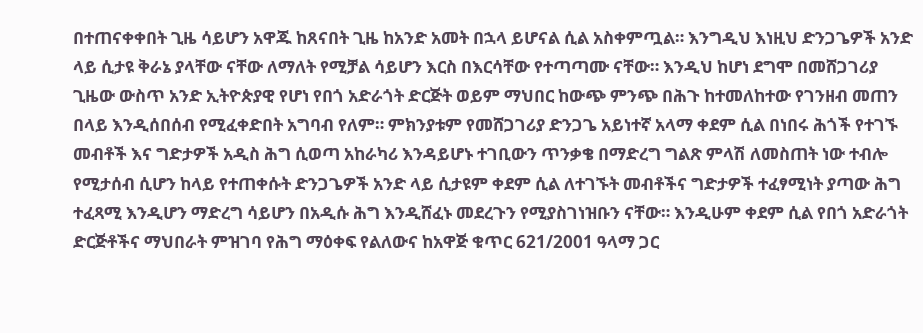በተጠናቀቀበት ጊዜ ሳይሆን አዋጁ ከጸናበት ጊዜ ከአንድ አመት በኋላ ይሆናል ሲል አስቀምጧል። እንግዲህ እነዚህ ድንጋጌዎች አንድ ላይ ሲታዩ ቅራኔ ያላቸው ናቸው ለማለት የሚቻል ሳይሆን እርስ በእርሳቸው የተጣጣሙ ናቸው። እንዲህ ከሆነ ደግሞ በመሸጋገሪያ ጊዜው ውስጥ አንድ ኢትዮጵያዊ የሆነ የበጎ አድራጎት ድርጅት ወይም ማህበር ከውጭ ምንጭ በሕጉ ከተመለከተው የገንዘብ መጠን በላይ እንዲሰበሰብ የሚፈቀድበት አግባብ የለም። ምክንያቱም የመሸጋገሪያ ድንጋጌ አይነተኛ አላማ ቀደም ሲል በነበሩ ሕጎች የተገኙ መብቶች እና ግድታዎች አዲስ ሕግ ሲወጣ አከራካሪ እንዳይሆኑ ተገቢውን ጥንቃቄ በማድረግ ግልጽ ምላሽ ለመስጠት ነው ተብሎ የሚታሰብ ሲሆን ከላይ የተጠቀሱት ድንጋጌዎች አንድ ላይ ሲታዩም ቀደም ሲል ለተገኙት መብቶችና ግድታዎች ተፈፃሚነት ያጣው ሕግ ተፈጻሚ እንዲሆን ማድረግ ሳይሆን በአዲሱ ሕግ እንዲሸፈኑ መደረጉን የሚያስገነዝቡን ናቸው። እንዲሁም ቀደም ሲል የበጎ አድራጎት ድርጅቶችና ማህበራት ምዝገባ የሕግ ማዕቀፍ የልለውና ከአዋጅ ቁጥር 621/2001 ዓላማ ጋር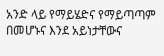አንድ ላይ የማይሄድና የማይጣጣም በመሆኑና እንደ አይነታቸውና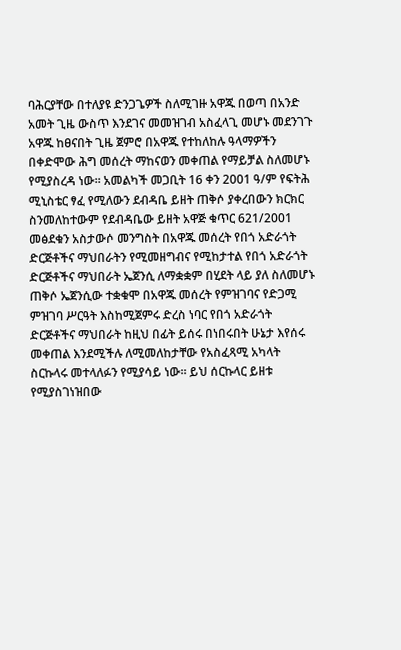ባሕርያቸው በተለያዩ ድንጋጌዎች ስለሚገዙ አዋጁ በወጣ በአንድ አመት ጊዜ ውስጥ እንደገና መመዝገብ አስፈላጊ መሆኑ መደንገጉ አዋጁ ከፀናበት ጊዜ ጀምሮ በአዋጁ የተከለከሉ ዓላማዎችን በቀድሞው ሕግ መሰረት ማከናወን መቀጠል የማይቻል ስለመሆኑ የሚያስረዳ ነው። አመልካች መጋቢት 16 ቀን 2001 ዓ/ም የፍትሕ ሚኒስቴር ፃፈ የሚለውን ደብዳቤ ይዘት ጠቅሶ ያቀረበውን ክርክር ስንመለከተውም የደብዳቤው ይዘት አዋጅ ቁጥር 621/2001 መፅደቁን አስታውሶ መንግስት በአዋጁ መሰረት የበጎ አድራጎት ድርጅቶችና ማህበራትን የሚመዘግብና የሚከታተል የበጎ አድራጎት ድርጅቶችና ማህበራት ኤጀንሲ ለማቋቋም በሂደት ላይ ያለ ስለመሆኑ ጠቅሶ ኤጀንሲው ተቋቁሞ በአዋጁ መሰረት የምዝገባና የድጋሚ ምዝገባ ሥርዓት እስከሚጀምሩ ድረስ ነባር የበጎ አድራጎት ድርጅቶችና ማህበራት ከዚህ በፊት ይሰሩ በነበሩበት ሁኔታ እየሰሩ መቀጠል እንደሚችሉ ለሚመለከታቸው የአስፈጻሚ አካላት ስርኩላሩ መተላለፉን የሚያሳይ ነው። ይህ ሰርኩላር ይዘቱ የሚያስገነዝበው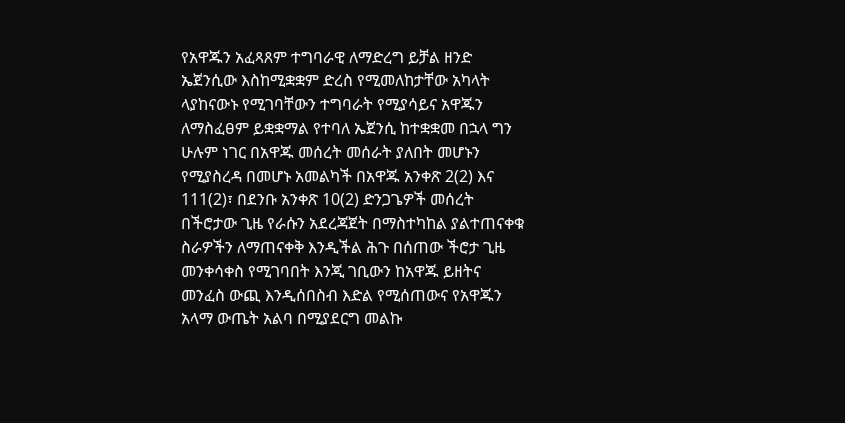የአዋጁን አፈጻጸም ተግባራዊ ለማድረግ ይቻል ዘንድ ኤጀንሲው እስከሚቋቋም ድረስ የሚመለከታቸው አካላት ላያከናውኑ የሚገባቸውን ተግባራት የሚያሳይና አዋጁን ለማስፈፀም ይቋቋማል የተባለ ኤጀንሲ ከተቋቋመ በኋላ ግን ሁሉም ነገር በአዋጁ መሰረት መሰራት ያለበት መሆኑን የሚያስረዳ በመሆኑ አመልካች በአዋጁ አንቀጽ 2(2) እና 111(2)፣ በደንቡ አንቀጽ 10(2) ድንጋጌዎች መሰረት በችሮታው ጊዜ የራሱን አደረጃጀት በማስተካከል ያልተጠናቀቁ ስራዎችን ለማጠናቀቅ እንዲችል ሕጉ በሰጠው ችሮታ ጊዜ መንቀሳቀስ የሚገባበት እንጂ ገቢውን ከአዋጁ ይዘትና መንፈስ ውጪ እንዲሰበስብ እድል የሚሰጠውና የአዋጁን አላማ ውጤት አልባ በሚያደርግ መልኩ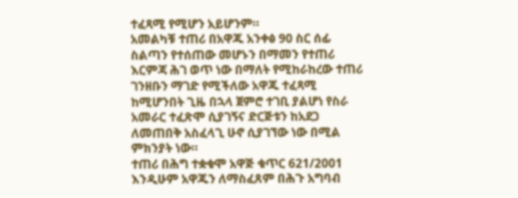ተፈጻሚ የሚሆን አይሆንም።
አመልካቹ ተጠሪ በአዋጁ አንቀፅ 90 ስር ሰፊ ስልጣን የተሰጠው መሆኑን በማመን የተጠሪ እርምጃ ሕገ ወጥ ነው በማለት የሚከራከረው ተጠሪ ገንዘቡን ማገድ የሚችለው አዋጁ ተፈጻሚ ከሚሆንበት ጊዜ በኋላ ጀምሮ ተገቢ ያልሆነ የስራ አመራር ተፈጽሞ ሲያገኝና ድርጅቱን ከአደጋ ለመጠበቅ አስፈላጊ ሁኖ ሲያገኘው ነው በሚል ምክንያት ነው።
ተጠሪ በሕግ ተቋቁሞ አዋጅ ቁጥር 621/2001 እንዲሁም አዋጁን ለማስፈጸም በሕጉ አግባብ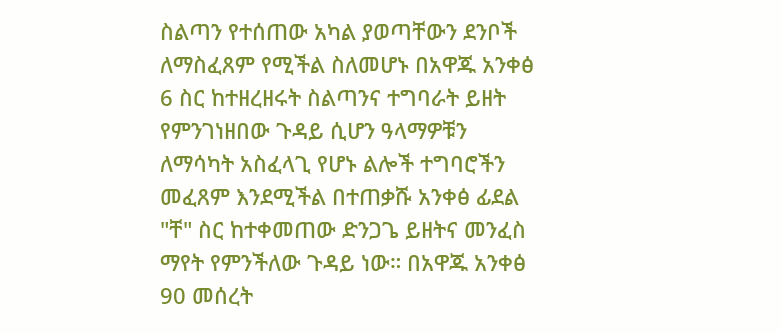ስልጣን የተሰጠው አካል ያወጣቸውን ደንቦች ለማስፈጸም የሚችል ስለመሆኑ በአዋጁ አንቀፅ 6 ስር ከተዘረዘሩት ስልጣንና ተግባራት ይዘት የምንገነዘበው ጉዳይ ሲሆን ዓላማዎቹን ለማሳካት አስፈላጊ የሆኑ ልሎች ተግባሮችን መፈጸም እንደሚችል በተጠቃሹ አንቀፅ ፊደል "ቸ" ስር ከተቀመጠው ድንጋጌ ይዘትና መንፈስ ማየት የምንችለው ጉዳይ ነው። በአዋጁ አንቀፅ 90 መሰረት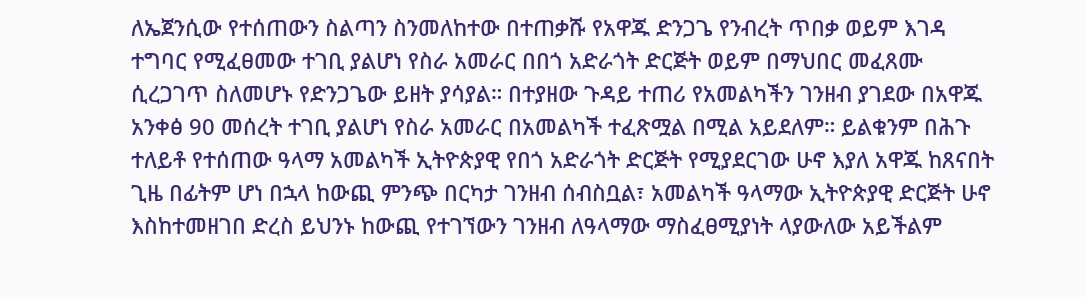ለኤጀንሲው የተሰጠውን ስልጣን ስንመለከተው በተጠቃሹ የአዋጁ ድንጋጌ የንብረት ጥበቃ ወይም እገዳ ተግባር የሚፈፀመው ተገቢ ያልሆነ የስራ አመራር በበጎ አድራጎት ድርጅት ወይም በማህበር መፈጸሙ ሲረጋገጥ ስለመሆኑ የድንጋጌው ይዘት ያሳያል። በተያዘው ጉዳይ ተጠሪ የአመልካችን ገንዘብ ያገደው በአዋጁ አንቀፅ 90 መሰረት ተገቢ ያልሆነ የስራ አመራር በአመልካች ተፈጽሟል በሚል አይደለም። ይልቁንም በሕጉ ተለይቶ የተሰጠው ዓላማ አመልካች ኢትዮጵያዊ የበጎ አድራጎት ድርጅት የሚያደርገው ሁኖ እያለ አዋጁ ከጸናበት ጊዜ በፊትም ሆነ በኋላ ከውጪ ምንጭ በርካታ ገንዘብ ሰብስቧል፣ አመልካች ዓላማው ኢትዮጵያዊ ድርጅት ሁኖ እስከተመዘገበ ድረስ ይህንኑ ከውጪ የተገኘውን ገንዘብ ለዓላማው ማስፈፀሚያነት ላያውለው አይችልም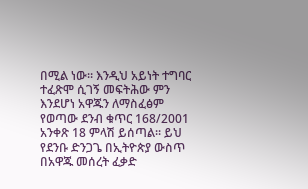በሚል ነው። እንዲህ አይነት ተግባር ተፈጽሞ ሲገኝ መፍትሕው ምን እንደሆነ አዋጁን ለማስፈፅም የወጣው ደንብ ቁጥር 168/2001 አንቀጽ 18 ምላሽ ይሰጣል። ይህ የደንቡ ድንጋጌ በኢትዮጵያ ውስጥ በአዋጁ መሰረት ፈቃድ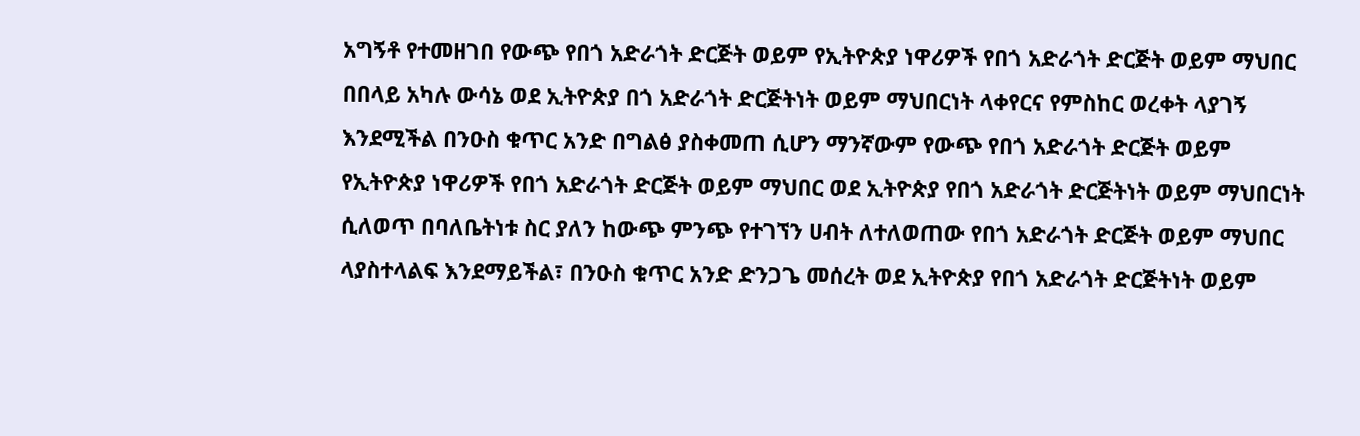አግኝቶ የተመዘገበ የውጭ የበጎ አድራጎት ድርጅት ወይም የኢትዮጵያ ነዋሪዎች የበጎ አድራጎት ድርጅት ወይም ማህበር በበላይ አካሉ ውሳኔ ወደ ኢትዮጵያ በጎ አድራጎት ድርጅትነት ወይም ማህበርነት ላቀየርና የምስከር ወረቀት ላያገኝ እንደሚችል በንዑስ ቁጥር አንድ በግልፅ ያስቀመጠ ሲሆን ማንኛውም የውጭ የበጎ አድራጎት ድርጅት ወይም የኢትዮጵያ ነዋሪዎች የበጎ አድራጎት ድርጅት ወይም ማህበር ወደ ኢትዮጵያ የበጎ አድራጎት ድርጅትነት ወይም ማህበርነት ሲለወጥ በባለቤትነቱ ስር ያለን ከውጭ ምንጭ የተገኘን ሀብት ለተለወጠው የበጎ አድራጎት ድርጅት ወይም ማህበር ላያስተላልፍ እንደማይችል፣ በንዑስ ቁጥር አንድ ድንጋጌ መሰረት ወደ ኢትዮጵያ የበጎ አድራጎት ድርጅትነት ወይም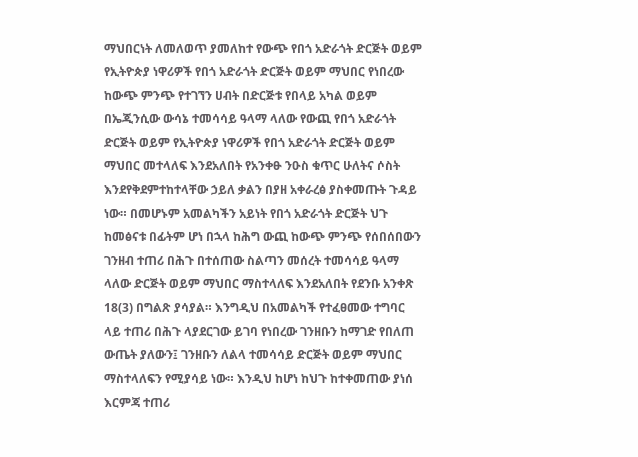ማህበርነት ለመለወጥ ያመለከተ የውጭ የበጎ አድራጎት ድርጅት ወይም የኢትዮጵያ ነዋሪዎች የበጎ አድራጎት ድርጅት ወይም ማህበር የነበረው ከውጭ ምንጭ የተገኘን ሀብት በድርጅቱ የበላይ አካል ወይም በኤጂንሲው ውሳኔ ተመሳሳይ ዓላማ ላለው የውጪ የበጎ አድራጎት ድርጅት ወይም የኢትዮጵያ ነዋሪዎች የበጎ አድራጎት ድርጅት ወይም ማህበር መተላለፍ እንደአለበት የአንቀፁ ንዑስ ቁጥር ሁለትና ሶስት እንደየቅደምተከተላቸው ኃይለ ቃልን በያዘ አቀራረፅ ያስቀመጡት ጉዳይ ነው። በመሆኑም አመልካችን አይነት የበጎ አድራጎት ድርጅት ህጉ ከመፅናቱ በፊትም ሆነ በኋላ ከሕግ ውጪ ከውጭ ምንጭ የሰበሰበውን ገንዘብ ተጠሪ በሕጉ በተሰጠው ስልጣን መሰረት ተመሳሳይ ዓላማ ላለው ድርጅት ወይም ማህበር ማስተላለፍ እንደአለበት የደንቡ አንቀጽ 18(3) በግልጽ ያሳያል። እንግዲህ በአመልካች የተፈፀመው ተግባር ላይ ተጠሪ በሕጉ ላያደርገው ይገባ የነበረው ገንዘቡን ከማገድ የበለጠ ውጤት ያለውን፤ ገንዘቡን ለልላ ተመሳሳይ ድርጅት ወይም ማህበር ማስተላለፍን የሚያሳይ ነው። እንዲህ ከሆነ ከህጉ ከተቀመጠው ያነሰ እርምጃ ተጠሪ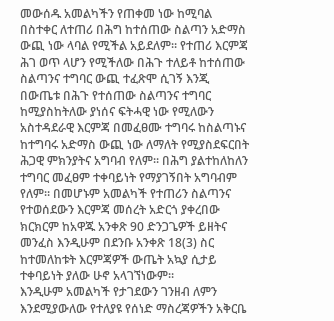መውሰዱ አመልካችን የጠቀመ ነው ከሚባል በስተቀር ለተጠሪ በሕግ ከተሰጠው ስልጣን አድማስ ውጪ ነው ላባል የሚችል አይደለም። የተጠሪ እርምጃ ሕገ ወጥ ላሆን የሚችለው በሕጉ ተለይቶ ከተሰጠው ስልጣንና ተግባር ውጪ ተፈጽሞ ሲገኝ እንጂ በውጤቱ በሕጉ የተሰጠው ስልጣንና ተግባር ከሚያስከትለው ያነሰና ፍትሓዊ ነው የሚለውን አስተዳደራዊ እርምጃ በመፈፀሙ ተግባሩ ከስልጣኑና ከተግባሩ አድማስ ውጪ ነው ለማለት የሚያስደፍርበት ሕጋዊ ምክንያትና አግባብ የለም። በሕግ ያልተከለከለን ተግባር መፈፀም ተቀባይነት የማያገኝበት አግባብም የለም። በመሆኑም አመልካች የተጠሪን ስልጣንና የተወሰደውን እርምጃ መሰረት አድርጎ ያቀረበው ክርክርም ከአዋጁ አንቀጽ 90 ድንጋጌዎች ይዘትና መንፈስ እንዲሁም በደንቡ አንቀጽ 18(3) ስር ከተመለከቱት እርምጃዎች ውጤት አኳያ ሲታይ ተቀባይነት ያለው ሁኖ አላገኘነውም።
እንዲሁም አመልካች የታገደውን ገንዘብ ለምን እንደሚያውለው የተለያዩ የሰነድ ማስረጃዎችን አቅርቤ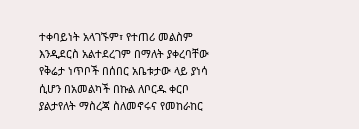ተቀባይነት አላገኙም፣ የተጠሪ መልስም እንዲደርስ አልተደረገም በማለት ያቀረባቸው የቅሬታ ነጥቦች በሰበር አቤቱታው ላይ ያነሳ ሲሆን በአመልካች በኩል ለቦርዱ ቀርቦ ያልታየለት ማስረጃ ስለመኖሩና የመከራከር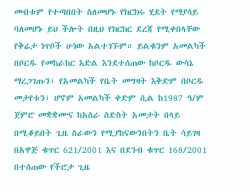መብቱም የተጣበበት ስለመሆኑ የክርክሩ ሂደት የማያሳይ ባለመሆኑ ይህ ችሎት በዚህ የክርክር ደረጃ የሚቀበላቸው የቅሬታ ነጥቦች ሁነው አልተገኙም። ይልቁንም አመልካች በቦርዱ የመከራከር እድል እንደተሰጠው ከቦርዱ ውሳኔ ማረጋገጡን፣ የአመልካች የቤት መግዛት እቅድም በቦርዱ መታየቱን፣ ሆኖም አመልካች ቀድም ሲል ከ1987 ዓ/ም ጀምሮ መቋቋሙና ከአስራ ስድስት አመታት በላይ በሚቆይበት ጊዜ ስራውን የሚያከናውንበትን ቤት ሳይገዛ በአዋጅ ቁጥር 621/2001 እና በደንብ ቁጥር 168/2001 በተሰጠው የችሮታ ጊዜ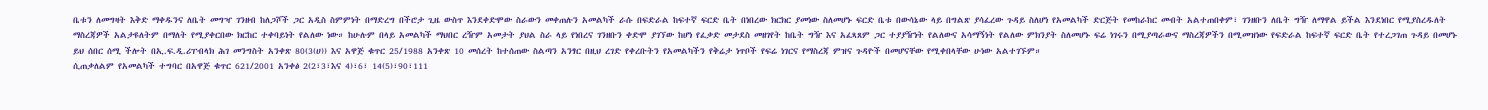ቤቱን ለመግዛት እቅድ ማቀዱንና ለቤት መግዣ ገንዘብ ከለጋሾች ጋር አዲስ ስምምነት በማድረግ በችሮታ ጊዜ ውስጥ እንደቀድሞው ስራውን መቀጠሉን አመልካች ራሱ በፍድራል ከፍተኛ ፍርድ ቤት በነበረው ክርክር ያመነው ስለመሆኑ ፍርድ ቤቱ በውሳኔው ላይ በግልጽ ያሳፈረው ጉዳይ ስለሆነ የአመልካች ድርጅት የመከራከር መብት አልተጠበቀም፣ ገንዘቡን ለቤት ግዥ ለማዋል ይችል እንደነበር የሚያስረዱለት ማስረጃዎች አልታዩለትም በማለት የሚያቀርበው ክርከር ተቀባይነት የልለው ነው። ከሁሉም በላይ አመልካች ማህበር ረዥም አመታት ያህል ስራ ላይ የነበረና ገንዘቡን ቀድሞ ያገኘው ከሆነ የፈቃድ መታደስ መዘገየት ከቤት ግዥ እና አፈጻጸም ጋር ተያያዥነት የልለውና አሳማኝነት የልለው ምክንያት ስለመሆኑ ፍሬ ነገሩን በሚያጣራውና ማስረጃዎችን በሚመዝነው የፍድራል ከፍተኛ ፍርድ ቤት የተረጋገጠ ጉዳይ በመሆኑ ይህ ሰበር ሰሚ ችሎት በኢ.ፍ.ዲ.ሪፐብላክ ሕገ መንግስት አንቀጽ 80(3(ሀ)) እና አዋጅ ቁጥር 25/1988 አንቀጽ 10 መሰረት ከተሰጠው ስልጣን አንፃር በዚህ ረገድ የቀረቡትን የአመልካችን የቅሬታ ነጥቦች የፍሬ ነገርና የማስረጃ ምዝና ጉዳዮች በመሆናቸው የሚቀበላቸው ሁነው አልተገኙም።
ሲጠቃለልም የአመልካች ተግባር በአዋጅ ቁጥር 621/2001 አንቀፅ 2(2፣3፣እና 4)፣6፣ 14(5)፣90፣111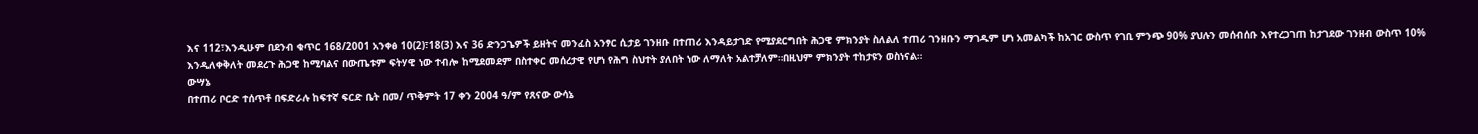እና 112፣እንዲሁም በደንብ ቁጥር 168/2001 አንቀፅ 10(2)፣18(3) እና 36 ድንጋጌዎች ይዘትና መንፈስ አንፃር ሲታይ ገንዘቡ በተጠሪ እንዳይታገድ የሚያደርግበት ሕጋዊ ምክንያት ስለልለ ተጠሪ ገንዘቡን ማገዱም ሆነ አመልካች ከአገር ውስጥ የገቢ ምንጭ 90% ያህሉን መሰብሰቡ እየተረጋገጠ ከታገደው ገንዘብ ውስጥ 10% እንዲለቀቅለት መደረጉ ሕጋዊ ከሚባልና በውጤቱም ፍትሃዊ ነው ተብሎ ከሚደመደም በስተቀር መሰረታዊ የሆነ የሕግ ስህተት ያለበት ነው ለማለት አልተቻለም።በዚህም ምክንያት ተከታዩን ወስነናል።
ውሣኔ
በተጠሪ ቦርድ ተሰጥቶ በፍድራሉ ከፍተኛ ፍርድ ቤት በመ/ ጥቅምት 17 ቀን 2004 ዓ/ም የጸናው ውሳኔ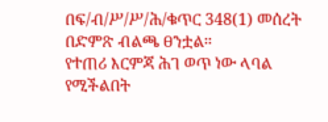በፍ/ብ/ሥ/ሥ/ሕ/ቁጥር 348(1) መሰረት በድምጽ ብልጫ ፀንቷል።
የተጠሪ እርምጃ ሕገ ወጥ ነው ላባል የሚችልበት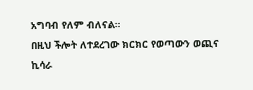አግባብ የለም ብለናል።
በዚህ ችሎት ለተደረገው ክርክር የወጣውን ወጪና ኪሳራ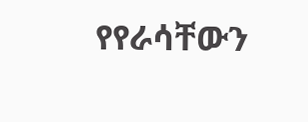የየራሳቸውን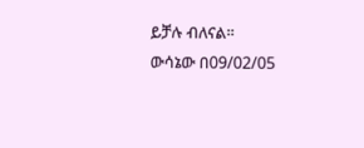ይቻሉ ብለናል።
ውሳኔው በ09/02/05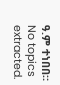ዓ.ም ተነበበ።
No topics extracted.